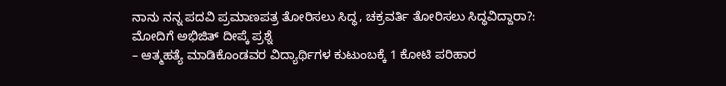ನಾನು ನನ್ನ ಪದವಿ ಪ್ರಮಾಣಪತ್ರ ತೋರಿಸಲು ಸಿದ್ಧ, ಚಕ್ರವರ್ತಿ ತೋರಿಸಲು ಸಿದ್ಧವಿದ್ದಾರಾ?: ಮೋದಿಗೆ ಅಭಿಜಿತ್ ದೀಪ್ಕೆ ಪ್ರಶ್ನೆ
– ಆತ್ಮಹತ್ಯೆ ಮಾಡಿಕೊಂಡವರ ವಿದ್ಯಾರ್ಥಿಗಳ ಕುಟುಂಬಕ್ಕೆ 1 ಕೋಟಿ ಪರಿಹಾರ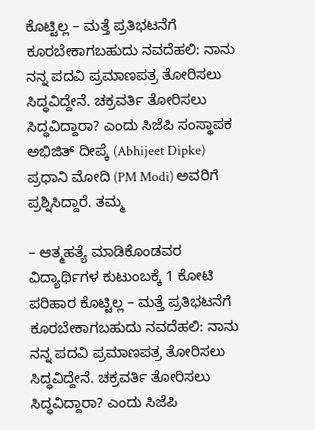ಕೊಟ್ಟಿಲ್ಲ – ಮತ್ತೆ ಪ್ರತಿಭಟನೆಗೆ ಕೂರಬೇಕಾಗಬಹುದು ನವದೆಹಲಿ: ನಾನು ನನ್ನ ಪದವಿ ಪ್ರಮಾಣಪತ್ರ ತೋರಿಸಲು ಸಿದ್ಧವಿದ್ದೇನೆ. ಚಕ್ರವರ್ತಿ ತೋರಿಸಲು ಸಿದ್ಧವಿದ್ದಾರಾ? ಎಂದು ಸಿಜೆಪಿ ಸಂಸ್ಥಾಪಕ ಅಭಿಜಿತ್ ದೀಪ್ಕೆ (Abhijeet Dipke) ಪ್ರಧಾನಿ ಮೋದಿ (PM Modi) ಅವರಿಗೆ ಪ್ರಶ್ನಿಸಿದ್ದಾರೆ. ತಮ್ಮ

– ಆತ್ಮಹತ್ಯೆ ಮಾಡಿಕೊಂಡವರ ವಿದ್ಯಾರ್ಥಿಗಳ ಕುಟುಂಬಕ್ಕೆ 1 ಕೋಟಿ ಪರಿಹಾರ ಕೊಟ್ಟಿಲ್ಲ – ಮತ್ತೆ ಪ್ರತಿಭಟನೆಗೆ ಕೂರಬೇಕಾಗಬಹುದು ನವದೆಹಲಿ: ನಾನು ನನ್ನ ಪದವಿ ಪ್ರಮಾಣಪತ್ರ ತೋರಿಸಲು ಸಿದ್ಧವಿದ್ದೇನೆ. ಚಕ್ರವರ್ತಿ ತೋರಿಸಲು ಸಿದ್ಧವಿದ್ದಾರಾ? ಎಂದು ಸಿಜೆಪಿ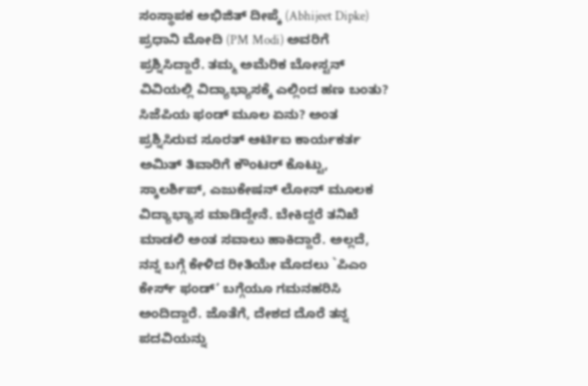ಸಂಸ್ಥಾಪಕ ಅಭಿಜಿತ್ ದೀಪ್ಕೆ (Abhijeet Dipke) ಪ್ರಧಾನಿ ಮೋದಿ (PM Modi) ಅವರಿಗೆ ಪ್ರಶ್ನಿಸಿದ್ದಾರೆ. ತಮ್ಮ ಅಮೆರಿಕ ಬೋಸ್ಟನ್ ವಿವಿಯಲ್ಲಿ ವಿದ್ಯಾಭ್ಯಾಸಕ್ಕೆ ಎಲ್ಲಿಂದ ಹಣ ಬಂತು? ಸಿಜೆಪಿಯ ಫಂಡ್ ಮೂಲ ಏನು? ಅಂತ ಪ್ರಶ್ನಿಸಿರುವ ಸೂರತ್ ಆರ್ಟಿಐ ಕಾರ್ಯಕರ್ತ ಅಮಿತ್ ತಿವಾರಿಗೆ ಕೌಂಟರ್ ಕೊಟ್ಟು, ಸ್ಕಾಲರ್ಶಿಪ್, ಎಜುಕೇಷನ್ ಲೋನ್ ಮೂಲಕ ವಿದ್ಯಾಭ್ಯಾಸ ಮಾಡಿದ್ದೇನೆ. ಬೇಕಿದ್ದರೆ ತನಿಖೆ ಮಾಡಲಿ ಅಂತ ಸವಾಲು ಹಾಕಿದ್ದಾರೆ. ಅಲ್ಲದೆ, ನನ್ನ ಬಗ್ಗೆ ಕೇಳಿದ ರೀತಿಯೇ ಮೊದಲು `ಪಿಎಂ ಕೇರ್ಸ್ ಫಂಡ್’ ಬಗ್ಗೆಯೂ ಗಮನಹರಿಸಿ ಅಂದಿದ್ದಾರೆ. ಜೊತೆಗೆ, ದೇಶದ ದೊರೆ ತನ್ನ ಪದವಿಯನ್ನು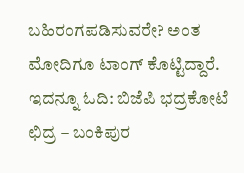ಬಹಿರಂಗಪಡಿಸುವರೇ? ಅಂತ ಮೋದಿಗೂ ಟಾಂಗ್ ಕೊಟ್ಟಿದ್ದಾರೆ. ಇದನ್ನೂ ಓದಿ: ಬಿಜೆಪಿ ಭದ್ರಕೋಟೆ ಛಿದ್ರ – ಬಂಕಿಪುರ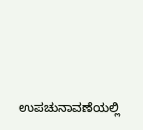ಉಪಚುನಾವಣೆಯಲ್ಲಿ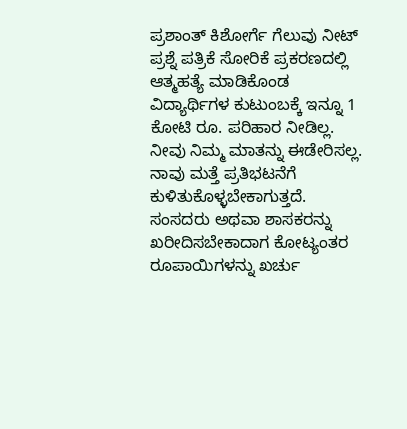ಪ್ರಶಾಂತ್ ಕಿಶೋರ್ಗೆ ಗೆಲುವು ನೀಟ್ ಪ್ರಶ್ನೆ ಪತ್ರಿಕೆ ಸೋರಿಕೆ ಪ್ರಕರಣದಲ್ಲಿ ಆತ್ಮಹತ್ಯೆ ಮಾಡಿಕೊಂಡ ವಿದ್ಯಾರ್ಥಿಗಳ ಕುಟುಂಬಕ್ಕೆ ಇನ್ನೂ 1 ಕೋಟಿ ರೂ. ಪರಿಹಾರ ನೀಡಿಲ್ಲ. ನೀವು ನಿಮ್ಮ ಮಾತನ್ನು ಈಡೇರಿಸಲ್ಲ. ನಾವು ಮತ್ತೆ ಪ್ರತಿಭಟನೆಗೆ ಕುಳಿತುಕೊಳ್ಳಬೇಕಾಗುತ್ತದೆ. ಸಂಸದರು ಅಥವಾ ಶಾಸಕರನ್ನು ಖರೀದಿಸಬೇಕಾದಾಗ ಕೋಟ್ಯಂತರ ರೂಪಾಯಿಗಳನ್ನು ಖರ್ಚು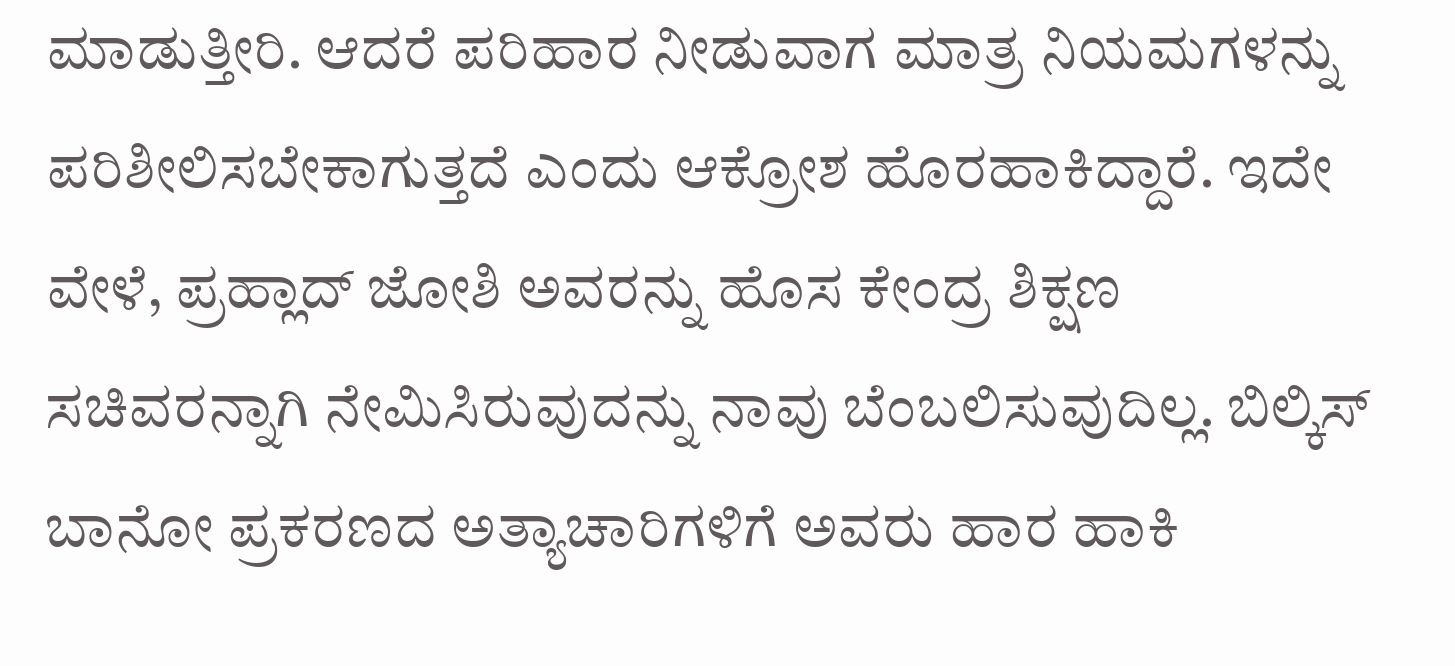ಮಾಡುತ್ತೀರಿ. ಆದರೆ ಪರಿಹಾರ ನೀಡುವಾಗ ಮಾತ್ರ ನಿಯಮಗಳನ್ನು ಪರಿಶೀಲಿಸಬೇಕಾಗುತ್ತದೆ ಎಂದು ಆಕ್ರೋಶ ಹೊರಹಾಕಿದ್ದಾರೆ. ಇದೇ ವೇಳೆ, ಪ್ರಹ್ಲಾದ್ ಜೋಶಿ ಅವರನ್ನು ಹೊಸ ಕೇಂದ್ರ ಶಿಕ್ಷಣ ಸಚಿವರನ್ನಾಗಿ ನೇಮಿಸಿರುವುದನ್ನು ನಾವು ಬೆಂಬಲಿಸುವುದಿಲ್ಲ. ಬಿಲ್ಕಿಸ್ ಬಾನೋ ಪ್ರಕರಣದ ಅತ್ಯಾಚಾರಿಗಳಿಗೆ ಅವರು ಹಾರ ಹಾಕಿ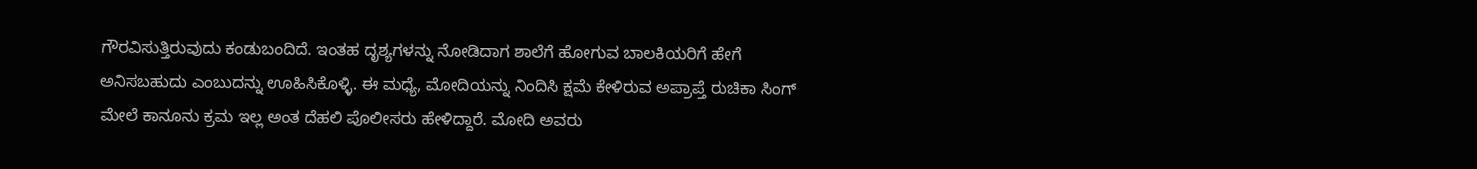ಗೌರವಿಸುತ್ತಿರುವುದು ಕಂಡುಬಂದಿದೆ. ಇಂತಹ ದೃಶ್ಯಗಳನ್ನು ನೋಡಿದಾಗ ಶಾಲೆಗೆ ಹೋಗುವ ಬಾಲಕಿಯರಿಗೆ ಹೇಗೆ ಅನಿಸಬಹುದು ಎಂಬುದನ್ನು ಊಹಿಸಿಕೊಳ್ಳಿ. ಈ ಮಧ್ಯೆ, ಮೋದಿಯನ್ನು ನಿಂದಿಸಿ ಕ್ಷಮೆ ಕೇಳಿರುವ ಅಪ್ರಾಪ್ತೆ ರುಚಿಕಾ ಸಿಂಗ್ ಮೇಲೆ ಕಾನೂನು ಕ್ರಮ ಇಲ್ಲ ಅಂತ ದೆಹಲಿ ಪೊಲೀಸರು ಹೇಳಿದ್ದಾರೆ. ಮೋದಿ ಅವರು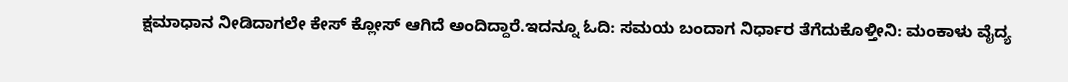ಕ್ಷಮಾಧಾನ ನೀಡಿದಾಗಲೇ ಕೇಸ್ ಕ್ಲೋಸ್ ಆಗಿದೆ ಅಂದಿದ್ದಾರೆ.ಇದನ್ನೂ ಓದಿ: ಸಮಯ ಬಂದಾಗ ನಿರ್ಧಾರ ತೆಗೆದುಕೊಳ್ತೀನಿ: ಮಂಕಾಳು ವೈದ್ಯ